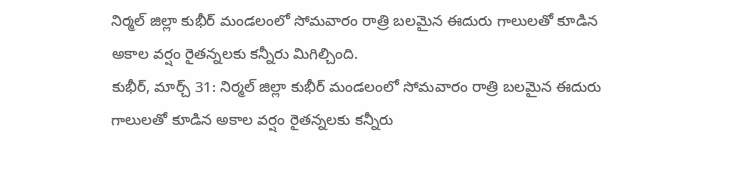నిర్మల్ జిల్లా కుభీర్ మండలంలో సోమవారం రాత్రి బలమైన ఈదురు గాలులతో కూడిన అకాల వర్షం రైతన్నలకు కన్నీరు మిగిల్చింది.
కుభీర్, మార్చ్ 31: నిర్మల్ జిల్లా కుభీర్ మండలంలో సోమవారం రాత్రి బలమైన ఈదురు గాలులతో కూడిన అకాల వర్షం రైతన్నలకు కన్నీరు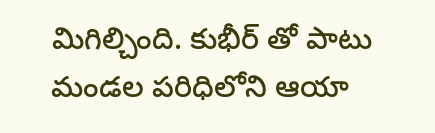మిగిల్చింది. కుభీర్ తో పాటు మండల పరిధిలోని ఆయా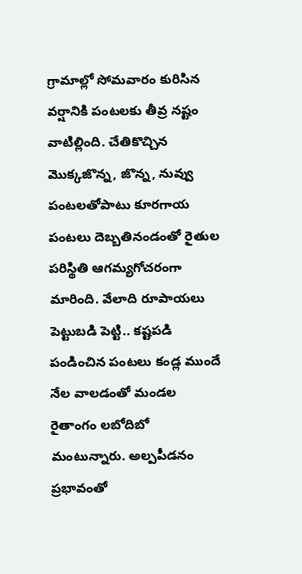గ్రామాల్లో సోమవారం కురిసిన వర్షానికి పంటలకు తీవ్ర నష్టం వాటిల్లింది. చేతికొచ్చిన మొక్కజొన్న, జొన్న, నువ్వు పంటలతోపాటు కూరగాయ పంటలు దెబ్బతినండంతో రైతుల పరిస్థితి ఆగమ్యగోచరంగా మారింది. వేలాది రూపాయలు పెట్టుబడి పెట్టి.. కష్టపడి పండించిన పంటలు కండ్ల ముందే నేల వాలడంతో మండల రైతాంగం లబోదిబో మంటున్నారు. అల్పపీడనం ప్రభావంతో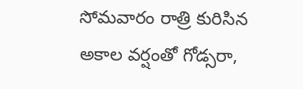సోమవారం రాత్రి కురిసిన అకాల వర్షంతో గోడ్సరా,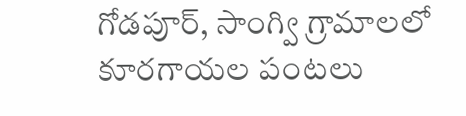గోడపూర్, సాంగ్వి గ్రామాలలో కూరగాయల పంటలు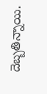దెబ్బతిన్నాయి.